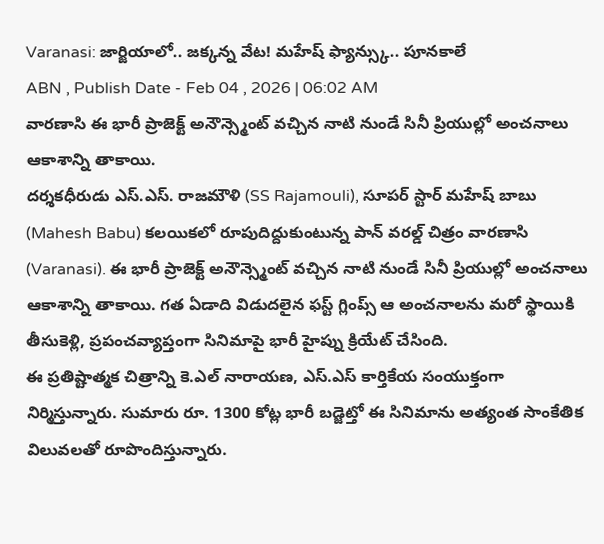Varanasi: జార్జియాలో.. జక్కన్న వేట! మహేష్ ఫ్యాన్స్కు.. పూనకాలే
ABN , Publish Date - Feb 04 , 2026 | 06:02 AM
వారణాసి ఈ భారీ ప్రాజెక్ట్ అనౌన్స్మెంట్ వచ్చిన నాటి నుండే సినీ ప్రియుల్లో అంచనాలు ఆకాశాన్ని తాకాయి.
దర్శకధీరుడు ఎస్.ఎస్. రాజమౌళి (SS Rajamouli), సూపర్ స్టార్ మహేష్ బాబు (Mahesh Babu) కలయికలో రూపుదిద్దుకుంటున్న పాన్ వరల్డ్ చిత్రం వారణాసి (Varanasi). ఈ భారీ ప్రాజెక్ట్ అనౌన్స్మెంట్ వచ్చిన నాటి నుండే సినీ ప్రియుల్లో అంచనాలు ఆకాశాన్ని తాకాయి. గత ఏడాది విడుదలైన ఫస్ట్ గ్లింప్స్ ఆ అంచనాలను మరో స్థాయికి తీసుకెళ్లి, ప్రపంచవ్యాప్తంగా సినిమాపై భారీ హైప్ను క్రియేట్ చేసింది.
ఈ ప్రతిష్టాత్మక చిత్రాన్ని కె.ఎల్ నారాయణ, ఎస్.ఎస్ కార్తికేయ సంయుక్తంగా నిర్మిస్తున్నారు. సుమారు రూ. 1300 కోట్ల భారీ బడ్జెట్తో ఈ సినిమాను అత్యంత సాంకేతిక విలువలతో రూపొందిస్తున్నారు.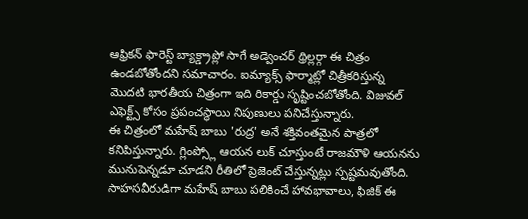ఆఫ్రికన్ ఫారెస్ట్ బ్యాక్డ్రాప్లో సాగే అడ్వెంచర్ థ్రిల్లర్గా ఈ చిత్రం ఉండబోతోందని సమాచారం. ఐమ్యాక్స్ ఫార్మాట్లో చిత్రీకరిస్తున్న మొదటి భారతీయ చిత్రంగా ఇది రికార్డు సృష్టించబోతోంది. విజువల్ ఎఫెక్ట్స్ కోసం ప్రపంచస్థాయి నిపుణులు పనిచేస్తున్నారు.
ఈ చిత్రంలో మహేష్ బాబు 'రుద్ర' అనే శక్తివంతమైన పాత్రలో కనిపిస్తున్నారు. గ్లింప్స్లో ఆయన లుక్ చూస్తుంటే రాజమౌళి ఆయనను మునుపెన్నడూ చూడని రీతిలో ప్రెజెంట్ చేస్తున్నట్లు స్పష్టమవుతోంది. సాహసవీరుడిగా మహేష్ బాబు పలికించే హావభావాలు, ఫిజిక్ ఈ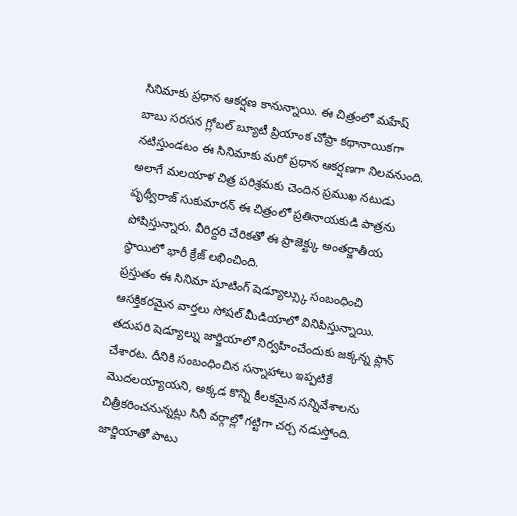సినిమాకు ప్రధాన ఆకర్షణ కానున్నాయి. ఈ చిత్రంలో మహేష్ బాబు సరసన గ్లోబల్ బ్యూటీ ప్రియాంక చోప్రా కథానాయికగా నటిస్తుండటం ఈ సినిమాకు మరో ప్రధాన ఆకర్షణగా నిలవనుంది. అలాగే మలయాళ చిత్ర పరిశ్రమకు చెందిన ప్రముఖ నటుడు పృథ్వీరాజ్ సుకుమారన్ ఈ చిత్రంలో ప్రతినాయకుడి పాత్రను పోషిస్తున్నారు. వీరిద్దరి చేరికతో ఈ ప్రాజెక్ట్కు అంతర్జాతీయ స్థాయిలో భారీ క్రేజ్ లభించింది.
ప్రస్తుతం ఈ సినిమా షూటింగ్ షెడ్యూల్స్కు సంబంధించి ఆసక్తికరమైన వార్తలు సోషల్ మీడియాలో వినిపిస్తున్నాయి. తదుపరి షెడ్యూల్ను జార్జియాలో నిర్వహించేందుకు జక్కన్న ప్లాన్ చేశారట. దీనికి సంబంధించిన సన్నాహాలు ఇప్పటికే మొదలయ్యాయని, అక్కడ కొన్ని కీలకమైన సన్నివేశాలను చిత్రీకరించనున్నట్లు సినీ వర్గాల్లో గట్టిగా చర్చ నడుస్తోంది. జార్జియాతో పాటు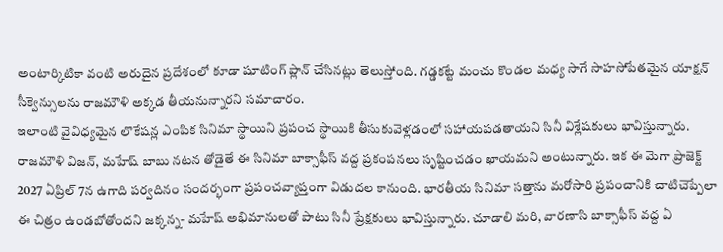అంటార్కిటికా వంటి అరుదైన ప్రదేశంలో కూడా షూటింగ్ ప్లాన్ చేసినట్లు తెలుస్తోంది. గడ్డకట్టే మంచు కొండల మధ్య సాగే సాహసోపేతమైన యాక్షన్ సీక్వెన్సులను రాజమౌళి అక్కడ తీయనున్నారని సమాచారం.
ఇలాంటి వైవిధ్యమైన లొకేషన్ల ఎంపిక సినిమా స్థాయిని ప్రపంచ స్థాయికి తీసుకువెళ్లడంలో సహాయపడతాయని సినీ విశ్లేషకులు భావిస్తున్నారు. రాజమౌళి విజన్, మహేష్ బాబు నటన తోడైతే ఈ సినిమా బాక్సాఫీస్ వద్ద ప్రకంపనలు సృష్టించడం ఖాయమని అంటున్నారు. ఇక ఈ మెగా ప్రాజెక్ట్ 2027 ఏప్రిల్ 7న ఉగాది పర్వదినం సందర్భంగా ప్రపంచవ్యాప్తంగా విడుదల కానుంది. భారతీయ సినిమా సత్తాను మరోసారి ప్రపంచానికి చాటిచెప్పేలా ఈ చిత్రం ఉండబోతోందని జక్కన్న- మహేష్ అభిమానులతో పాటు సినీ ప్రేక్షకులు భావిస్తున్నారు. చూడాలి మరి, వారణాసి బాక్సాఫీస్ వద్ద ఏ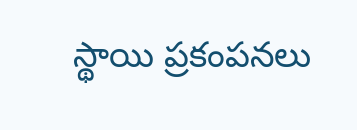స్థాయి ప్రకంపనలు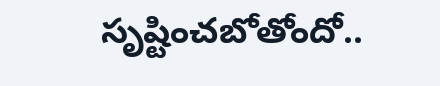సృష్టించబోతోందో..